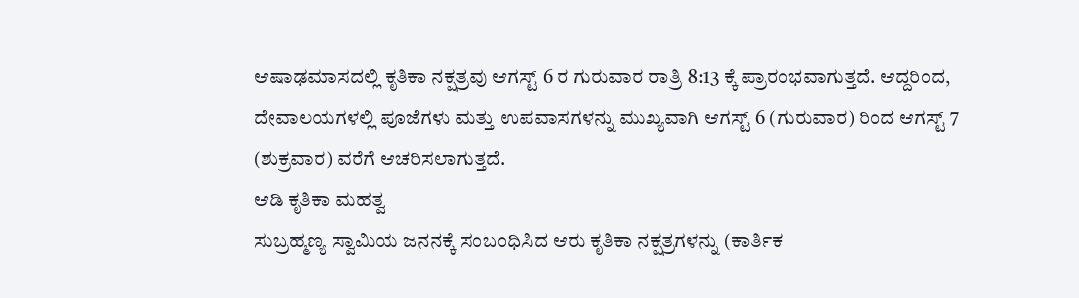ಆಷಾಢಮಾಸದಲ್ಲಿ ಕೃತಿಕಾ ನಕ್ಷತ್ರವು ಆಗಸ್ಟ್ 6 ರ ಗುರುವಾರ ರಾತ್ರಿ 8:13 ಕ್ಕೆ ಪ್ರಾರಂಭವಾಗುತ್ತದೆ. ಆದ್ದರಿಂದ, ದೇವಾಲಯಗಳಲ್ಲಿ ಪೂಜೆಗಳು ಮತ್ತು ಉಪವಾಸಗಳನ್ನು ಮುಖ್ಯವಾಗಿ ಆಗಸ್ಟ್ 6 (ಗುರುವಾರ) ರಿಂದ ಆಗಸ್ಟ್ 7 (ಶುಕ್ರವಾರ) ವರೆಗೆ ಆಚರಿಸಲಾಗುತ್ತದೆ.
ಆಡಿ ಕೃತಿಕಾ ಮಹತ್ವ
ಸುಬ್ರಹ್ಮಣ್ಯ ಸ್ವಾಮಿಯ ಜನನಕ್ಕೆ ಸಂಬಂಧಿಸಿದ ಆರು ಕೃತಿಕಾ ನಕ್ಷತ್ರಗಳನ್ನು (ಕಾರ್ತಿಕ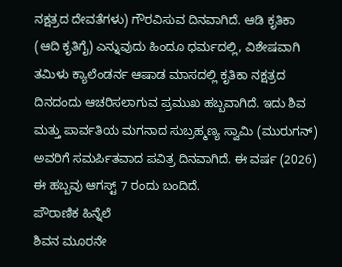ನಕ್ಷತ್ರದ ದೇವತೆಗಳು) ಗೌರವಿಸುವ ದಿನವಾಗಿದೆ. ಆಡಿ ಕೃತಿಕಾ (ಆದಿ ಕೃತಿಗೈ) ಎನ್ನುವುದು ಹಿಂದೂ ಧರ್ಮದಲ್ಲಿ, ವಿಶೇಷವಾಗಿ ತಮಿಳು ಕ್ಯಾಲೆಂಡರ್ನ ಆಷಾಡ ಮಾಸದಲ್ಲಿ ಕೃತಿಕಾ ನಕ್ಷತ್ರದ ದಿನದಂದು ಆಚರಿಸಲಾಗುವ ಪ್ರಮುಖ ಹಬ್ಬವಾಗಿದೆ. ಇದು ಶಿವ ಮತ್ತು ಪಾರ್ವತಿಯ ಮಗನಾದ ಸುಬ್ರಹ್ಮಣ್ಯ ಸ್ವಾಮಿ (ಮುರುಗನ್) ಅವರಿಗೆ ಸಮರ್ಪಿತವಾದ ಪವಿತ್ರ ದಿನವಾಗಿದೆ. ಈ ವರ್ಷ (2026) ಈ ಹಬ್ಬವು ಆಗಸ್ಟ್ 7 ರಂದು ಬಂದಿದೆ.
ಪೌರಾಣಿಕ ಹಿನ್ನೆಲೆ
ಶಿವನ ಮೂರನೇ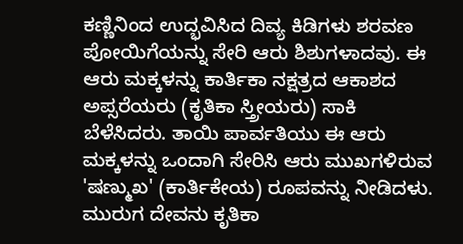ಕಣ್ಣಿನಿಂದ ಉದ್ಭವಿಸಿದ ದಿವ್ಯ ಕಿಡಿಗಳು ಶರವಣ ಪೋಯಿಗೆಯನ್ನು ಸೇರಿ ಆರು ಶಿಶುಗಳಾದವು. ಈ ಆರು ಮಕ್ಕಳನ್ನು ಕಾರ್ತಿಕಾ ನಕ್ಷತ್ರದ ಆಕಾಶದ ಅಪ್ಸರೆಯರು (ಕೃತಿಕಾ ಸ್ತ್ರೀಯರು) ಸಾಕಿ ಬೆಳೆಸಿದರು. ತಾಯಿ ಪಾರ್ವತಿಯು ಈ ಆರು ಮಕ್ಕಳನ್ನು ಒಂದಾಗಿ ಸೇರಿಸಿ ಆರು ಮುಖಗಳಿರುವ 'ಷಣ್ಮುಖ' (ಕಾರ್ತಿಕೇಯ) ರೂಪವನ್ನು ನೀಡಿದಳು. ಮುರುಗ ದೇವನು ಕೃತಿಕಾ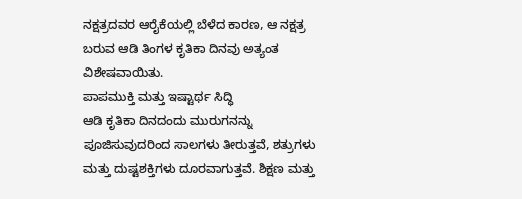ನಕ್ಷತ್ರದವರ ಆರೈಕೆಯಲ್ಲಿ ಬೆಳೆದ ಕಾರಣ, ಆ ನಕ್ಷತ್ರ ಬರುವ ಆಡಿ ತಿಂಗಳ ಕೃತಿಕಾ ದಿನವು ಅತ್ಯಂತ ವಿಶೇಷವಾಯಿತು.
ಪಾಪಮುಕ್ತಿ ಮತ್ತು ಇಷ್ಟಾರ್ಥ ಸಿದ್ಧಿ
ಆಡಿ ಕೃತಿಕಾ ದಿನದಂದು ಮುರುಗನನ್ನು ಪೂಜಿಸುವುದರಿಂದ ಸಾಲಗಳು ತೀರುತ್ತವೆ, ಶತ್ರುಗಳು ಮತ್ತು ದುಷ್ಟಶಕ್ತಿಗಳು ದೂರವಾಗುತ್ತವೆ. ಶಿಕ್ಷಣ ಮತ್ತು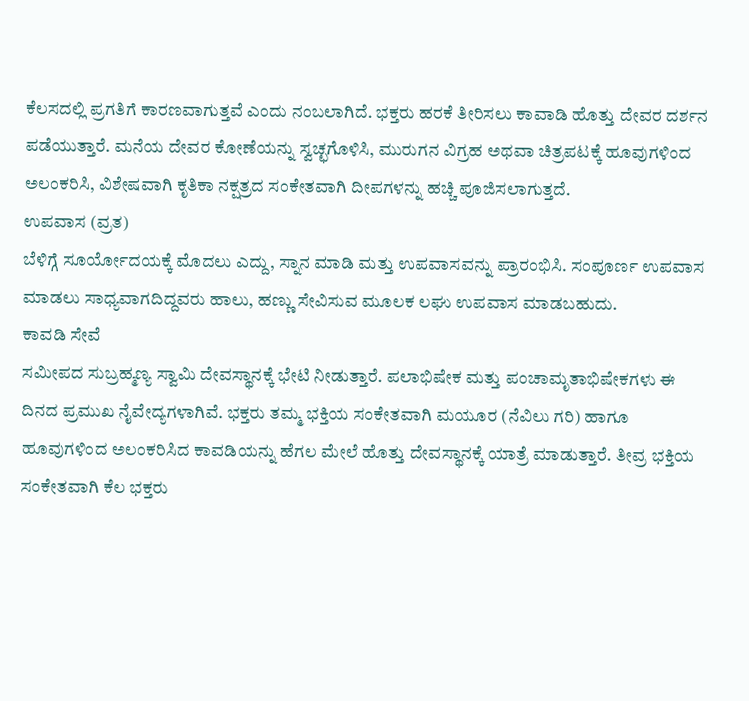ಕೆಲಸದಲ್ಲಿ ಪ್ರಗತಿಗೆ ಕಾರಣವಾಗುತ್ತವೆ ಎಂದು ನಂಬಲಾಗಿದೆ. ಭಕ್ತರು ಹರಕೆ ತೀರಿಸಲು ಕಾವಾಡಿ ಹೊತ್ತು ದೇವರ ದರ್ಶನ ಪಡೆಯುತ್ತಾರೆ. ಮನೆಯ ದೇವರ ಕೋಣೆಯನ್ನು ಸ್ವಚ್ಛಗೊಳಿಸಿ, ಮುರುಗನ ವಿಗ್ರಹ ಅಥವಾ ಚಿತ್ರಪಟಕ್ಕೆ ಹೂವುಗಳಿಂದ ಅಲಂಕರಿಸಿ, ವಿಶೇಷವಾಗಿ ಕೃತಿಕಾ ನಕ್ಷತ್ರದ ಸಂಕೇತವಾಗಿ ದೀಪಗಳನ್ನು ಹಚ್ಚಿ ಪೂಜಿಸಲಾಗುತ್ತದೆ.
ಉಪವಾಸ (ವ್ರತ)
ಬೆಳಿಗ್ಗೆ ಸೂರ್ಯೋದಯಕ್ಕೆ ಮೊದಲು ಎದ್ದು, ಸ್ನಾನ ಮಾಡಿ ಮತ್ತು ಉಪವಾಸವನ್ನು ಪ್ರಾರಂಭಿಸಿ. ಸಂಪೂರ್ಣ ಉಪವಾಸ ಮಾಡಲು ಸಾಧ್ಯವಾಗದಿದ್ದವರು ಹಾಲು, ಹಣ್ಣು ಸೇವಿಸುವ ಮೂಲಕ ಲಘು ಉಪವಾಸ ಮಾಡಬಹುದು.
ಕಾವಡಿ ಸೇವೆ
ಸಮೀಪದ ಸುಬ್ರಹ್ಮಣ್ಯ ಸ್ವಾಮಿ ದೇವಸ್ಥಾನಕ್ಕೆ ಭೇಟಿ ನೀಡುತ್ತಾರೆ. ಪಲಾಭಿಷೇಕ ಮತ್ತು ಪಂಚಾಮೃತಾಭಿಷೇಕಗಳು ಈ ದಿನದ ಪ್ರಮುಖ ನೈವೇದ್ಯಗಳಾಗಿವೆ. ಭಕ್ತರು ತಮ್ಮ ಭಕ್ತಿಯ ಸಂಕೇತವಾಗಿ ಮಯೂರ (ನೆವಿಲು ಗರಿ) ಹಾಗೂ ಹೂವುಗಳಿಂದ ಅಲಂಕರಿಸಿದ ಕಾವಡಿಯನ್ನು ಹೆಗಲ ಮೇಲೆ ಹೊತ್ತು ದೇವಸ್ಥಾನಕ್ಕೆ ಯಾತ್ರೆ ಮಾಡುತ್ತಾರೆ. ತೀವ್ರ ಭಕ್ತಿಯ ಸಂಕೇತವಾಗಿ ಕೆಲ ಭಕ್ತರು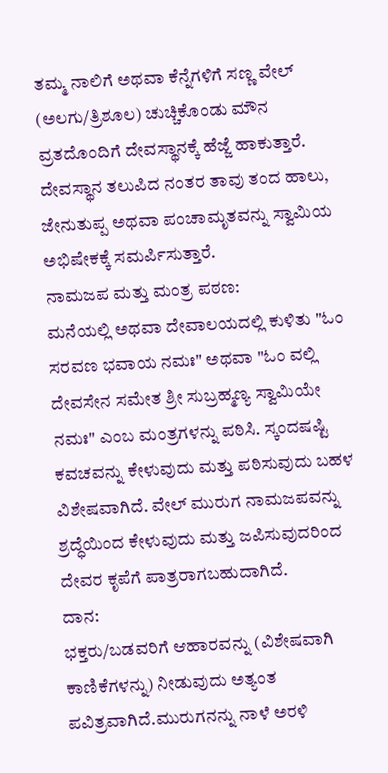ತಮ್ಮ ನಾಲಿಗೆ ಅಥವಾ ಕೆನ್ನೆಗಳಿಗೆ ಸಣ್ಣ ವೇಲ್ (ಅಲಗು/ತ್ರಿಶೂಲ) ಚುಚ್ಚಿಕೊಂಡು ಮೌನ ವ್ರತದೊಂದಿಗೆ ದೇವಸ್ಥಾನಕ್ಕೆ ಹೆಜ್ಜೆ ಹಾಕುತ್ತಾರೆ. ದೇವಸ್ಥಾನ ತಲುಪಿದ ನಂತರ ತಾವು ತಂದ ಹಾಲು, ಜೇನುತುಪ್ಪ ಅಥವಾ ಪಂಚಾಮೃತವನ್ನು ಸ್ವಾಮಿಯ ಅಭಿಷೇಕಕ್ಕೆ ಸಮರ್ಪಿಸುತ್ತಾರೆ.
ನಾಮಜಪ ಮತ್ತು ಮಂತ್ರ ಪಠಣ:
ಮನೆಯಲ್ಲಿ ಅಥವಾ ದೇವಾಲಯದಲ್ಲಿ ಕುಳಿತು "ಓಂ ಸರವಣ ಭವಾಯ ನಮಃ" ಅಥವಾ "ಓಂ ವಲ್ಲಿ ದೇವಸೇನ ಸಮೇತ ಶ್ರೀ ಸುಬ್ರಹ್ಮಣ್ಯ ಸ್ವಾಮಿಯೇ ನಮಃ" ಎಂಬ ಮಂತ್ರಗಳನ್ನು ಪಠಿಸಿ. ಸ್ಕಂದಷಷ್ಟಿ ಕವಚವನ್ನು ಕೇಳುವುದು ಮತ್ತು ಪಠಿಸುವುದು ಬಹಳ ವಿಶೇಷವಾಗಿದೆ. ವೇಲ್ ಮುರುಗ ನಾಮಜಪವನ್ನು ಶ್ರದ್ಧೆಯಿಂದ ಕೇಳುವುದು ಮತ್ತು ಜಪಿಸುವುದರಿಂದ ದೇವರ ಕೃಪೆಗೆ ಪಾತ್ರರಾಗಬಹುದಾಗಿದೆ.
ದಾನ:
ಭಕ್ತರು/ಬಡವರಿಗೆ ಆಹಾರವನ್ನು (ವಿಶೇಷವಾಗಿ ಕಾಣಿಕೆಗಳನ್ನು) ನೀಡುವುದು ಅತ್ಯಂತ ಪವಿತ್ರವಾಗಿದೆ.ಮುರುಗನನ್ನು ನಾಳೆ ಅರಳಿ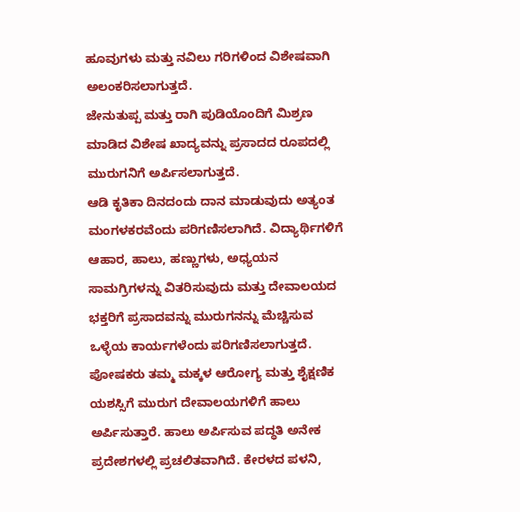ಹೂವುಗಳು ಮತ್ತು ನವಿಲು ಗರಿಗಳಿಂದ ವಿಶೇಷವಾಗಿ ಅಲಂಕರಿಸಲಾಗುತ್ತದೆ.
ಜೇನುತುಪ್ಪ ಮತ್ತು ರಾಗಿ ಪುಡಿಯೊಂದಿಗೆ ಮಿಶ್ರಣ ಮಾಡಿದ ವಿಶೇಷ ಖಾದ್ಯವನ್ನು ಪ್ರಸಾದದ ರೂಪದಲ್ಲಿ ಮುರುಗನಿಗೆ ಅರ್ಪಿಸಲಾಗುತ್ತದೆ.
ಆಡಿ ಕೃತಿಕಾ ದಿನದಂದು ದಾನ ಮಾಡುವುದು ಅತ್ಯಂತ ಮಂಗಳಕರವೆಂದು ಪರಿಗಣಿಸಲಾಗಿದೆ. ವಿದ್ಯಾರ್ಥಿಗಳಿಗೆ ಆಹಾರ, ಹಾಲು, ಹಣ್ಣುಗಳು, ಅಧ್ಯಯನ ಸಾಮಗ್ರಿಗಳನ್ನು ವಿತರಿಸುವುದು ಮತ್ತು ದೇವಾಲಯದ ಭಕ್ತರಿಗೆ ಪ್ರಸಾದವನ್ನು ಮುರುಗನನ್ನು ಮೆಚ್ಚಿಸುವ ಒಳ್ಳೆಯ ಕಾರ್ಯಗಳೆಂದು ಪರಿಗಣಿಸಲಾಗುತ್ತದೆ.
ಪೋಷಕರು ತಮ್ಮ ಮಕ್ಕಳ ಆರೋಗ್ಯ ಮತ್ತು ಶೈಕ್ಷಣಿಕ ಯಶಸ್ಸಿಗೆ ಮುರುಗ ದೇವಾಲಯಗಳಿಗೆ ಹಾಲು ಅರ್ಪಿಸುತ್ತಾರೆ. ಹಾಲು ಅರ್ಪಿಸುವ ಪದ್ಧತಿ ಅನೇಕ ಪ್ರದೇಶಗಳಲ್ಲಿ ಪ್ರಚಲಿತವಾಗಿದೆ. ಕೇರಳದ ಪಳನಿ,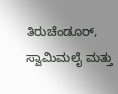ತಿರುಚೆಂಡೂರ್, ಸ್ವಾಮಿಮಲೈ ಮತ್ತು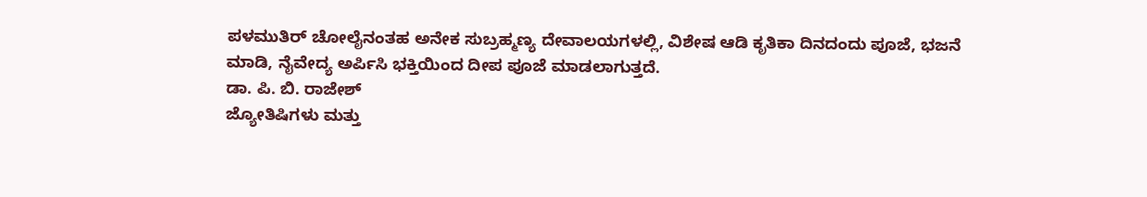ಪಳಮುತಿರ್ ಚೋಲೈನಂತಹ ಅನೇಕ ಸುಬ್ರಹ್ಮಣ್ಯ ದೇವಾಲಯಗಳಲ್ಲಿ, ವಿಶೇಷ ಆಡಿ ಕೃತಿಕಾ ದಿನದಂದು ಪೂಜೆ, ಭಜನೆ ಮಾಡಿ, ನೈವೇದ್ಯ ಅರ್ಪಿಸಿ ಭಕ್ತಿಯಿಂದ ದೀಪ ಪೂಜೆ ಮಾಡಲಾಗುತ್ತದೆ.
ಡಾ. ಪಿ. ಬಿ. ರಾಜೇಶ್
ಜ್ಯೋತಿಷಿಗಳು ಮತ್ತು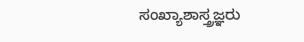ಸಂಖ್ಯಾಶಾಸ್ತ್ರಜ್ಞರು